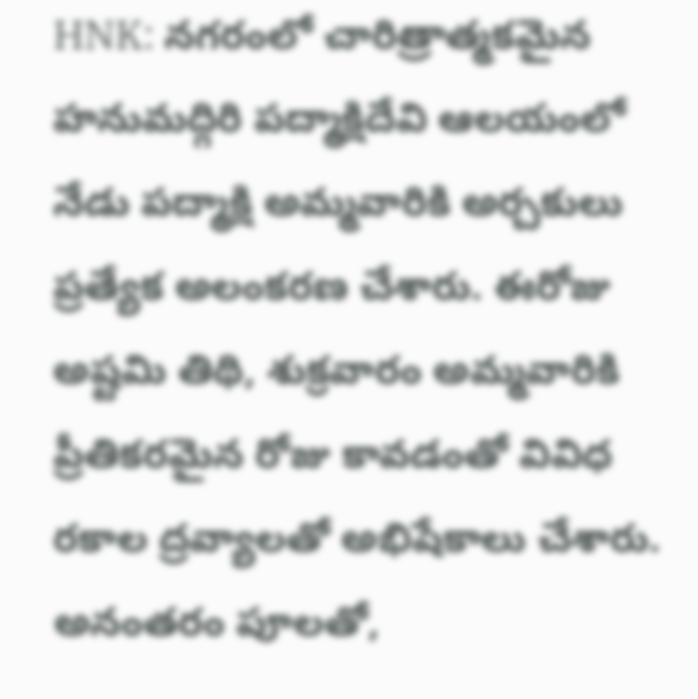HNK: నగరంలో చారిత్రాత్మకమైన హనుమద్గిరి పద్మాక్షిదేవి ఆలయంలో నేడు పద్మాక్షి అమ్మవారికి అర్చకులు ప్రత్యేక అలంకరణ చేశారు. ఈరోజు అష్టమి తిథి, శుక్రవారం అమ్మవారికి ప్రీతికరమైన రోజు కావడంతో వివిధ రకాల ద్రవ్యాలతో అభిషేకాలు చేశారు. అనంతరం పూలతో,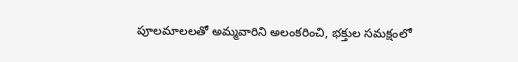పూలమాలలతో అమ్మవారిని అలంకరించి, భక్తుల సమక్షంలో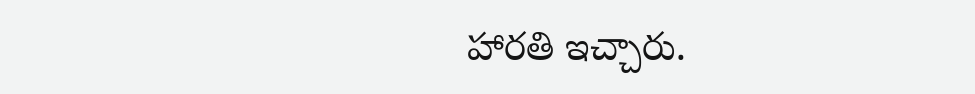హారతి ఇచ్చారు.